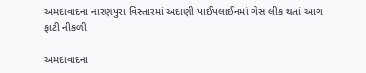અમદાવાદના નારણપુરા વિસ્તારમાં અદાણી પાઈપલાઈનમાં ગેસ લીક થતાં આગ ફાટી નીકળી

અમદાવાદના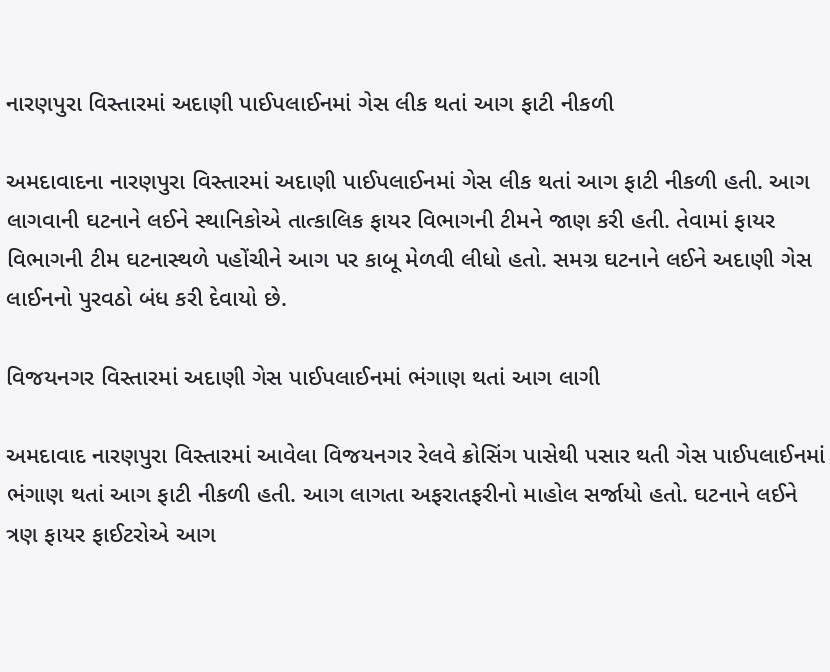નારણપુરા વિસ્તારમાં અદાણી પાઈપલાઈનમાં ગેસ લીક થતાં આગ ફાટી નીકળી

અમદાવાદના નારણપુરા વિસ્તારમાં અદાણી પાઈપલાઈનમાં ગેસ લીક થતાં આગ ફાટી નીકળી હતી. આગ લાગવાની ઘટનાને લઈને સ્થાનિકોએ તાત્કાલિક ફાયર વિભાગની ટીમને જાણ કરી હતી. તેવામાં ફાયર વિભાગની ટીમ ઘટનાસ્થળે પહોંચીને આગ પર કાબૂ મેળવી લીધો હતો. સમગ્ર ઘટનાને લઈને અદાણી ગેસ લાઈનનો પુરવઠો બંધ કરી દેવાયો છે.

વિજયનગર વિસ્તારમાં અદાણી ગેસ પાઈપલાઈનમાં ભંગાણ થતાં આગ લાગી

અમદાવાદ નારણપુરા વિસ્તારમાં આવેલા વિજયનગર રેલવે ક્રોસિંગ પાસેથી પસાર થતી ગેસ પાઈપલાઈનમાં ભંગાણ થતાં આગ ફાટી નીકળી હતી. આગ લાગતા અફરાતફરીનો માહોલ સર્જાયો હતો. ઘટનાને લઈને ત્રણ ફાયર ફાઈટરોએ આગ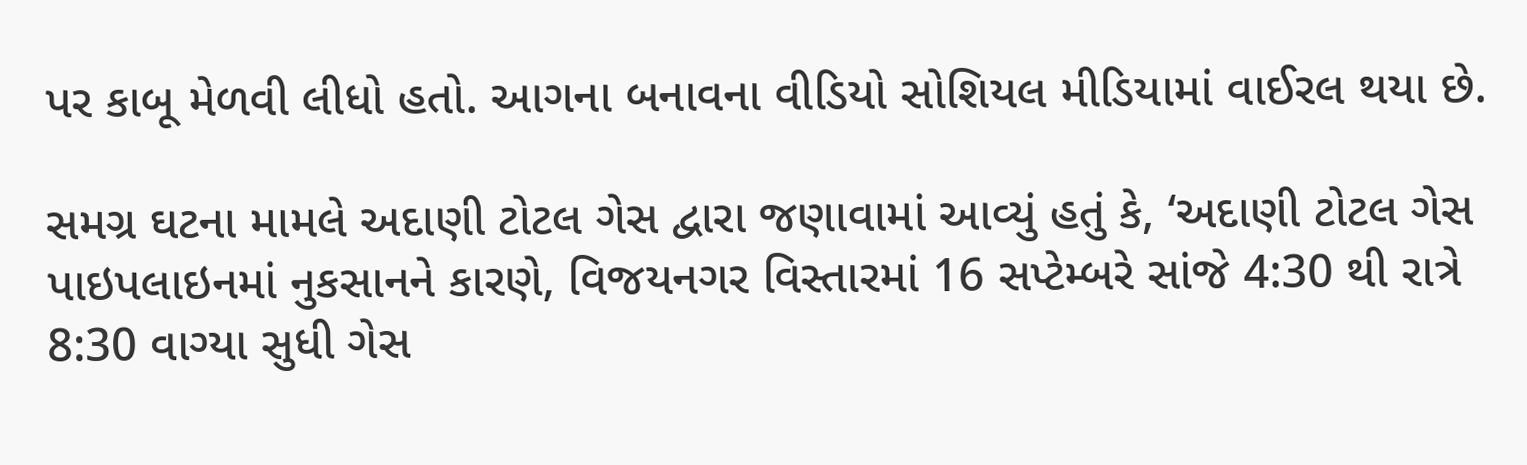પર કાબૂ મેળવી લીધો હતો. આગના બનાવના વીડિયો સોશિયલ મીડિયામાં વાઈરલ થયા છે.

સમગ્ર ઘટના મામલે અદાણી ટોટલ ગેસ દ્વારા જણાવામાં આવ્યું હતું કે, ‘અદાણી ટોટલ ગેસ પાઇપલાઇનમાં નુકસાનને કારણે, વિજયનગર વિસ્તારમાં 16 સપ્ટેમ્બરે સાંજે 4:30 થી રાત્રે 8:30 વાગ્યા સુધી ગેસ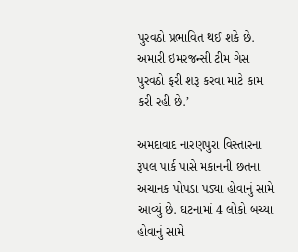પુરવઠો પ્રભાવિત થઈ શકે છે. અમારી ઇમરજન્સી ટીમ ગેસ પુરવઠો ફરી શરૂ કરવા માટે કામ કરી રહી છે.’

અમદાવાદ નારણપુરા વિસ્તારના રૂપલ પાર્ક પાસે મકાનની છતના અચાનક પોપડા પડ્યા હોવાનું સામે આવ્યું છે. ઘટનામાં 4 લોકો બચ્યા હોવાનું સામે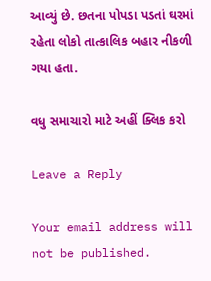આવ્યું છે. છતના પોપડા પડતાં ઘરમાં રહેતા લોકો તાત્કાલિક બહાર નીકળી ગયા હતા.

વધુ સમાચારો માટે અહીં ક્લિક કરો

Leave a Reply

Your email address will not be published.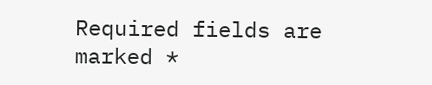Required fields are marked *